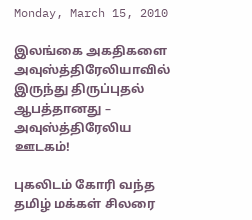Monday, March 15, 2010

இலங்கை அகதிகளை அவுஸ்த்திரேலியாவில் இருந்து திருப்புதல் ஆபத்தானது – அவுஸ்த்திரேலிய ஊடகம்!

புகலிடம் கோரி வந்த தமிழ் மக்கள் சிலரை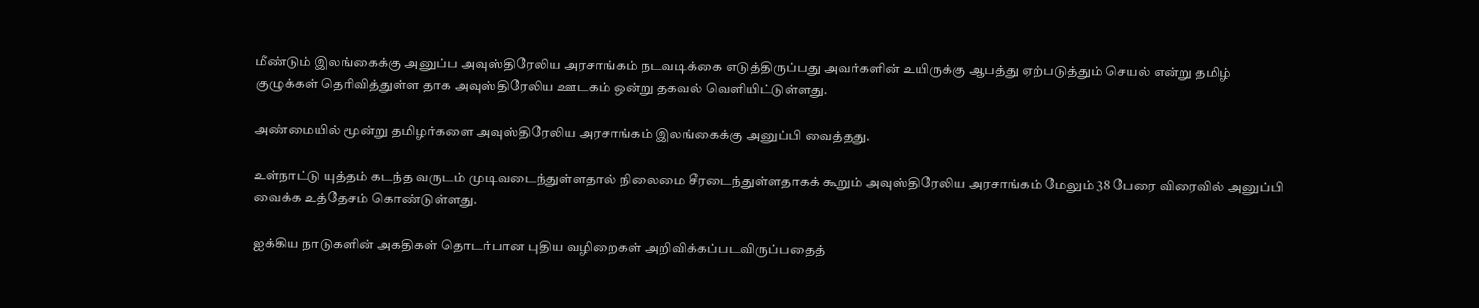மீண்டும் இலங்கைக்கு அனுப்ப அவுஸ்திரேலிய அரசாங்கம் நடவடிக்கை எடுத்திருப்பது அவர்களின் உயிருக்கு ஆபத்து ஏற்படுத்தும் செயல் என்று தமிழ் குழுக்கள் தெரிவித்துள்ள தாக அவுஸ்திரேலிய ஊடகம் ஒன்று தகவல் வெளியிட்டுள்ளது.

அண்மையில் மூன்று தமிழர்களை அவுஸ்திரேலிய அரசாங்கம் இலங்கைக்கு அனுப்பி வைத்தது.

உள்நாட்டு யுத்தம் கடந்த வருடம் முடிவடைந்துள்ளதால் நிலைமை சீரடைந்துள்ளதாகக் கூறும் அவுஸ்திரேலிய அரசாங்கம் மேலும் 38 பேரை விரைவில் அனுப்பி வைக்க உத்தேசம் கொண்டுள்ளது.

ஐக்கிய நாடுகளின் அகதிகள் தொடர்பான புதிய வழிறைகள் அறிவிக்கப்படவிருப்பதைத்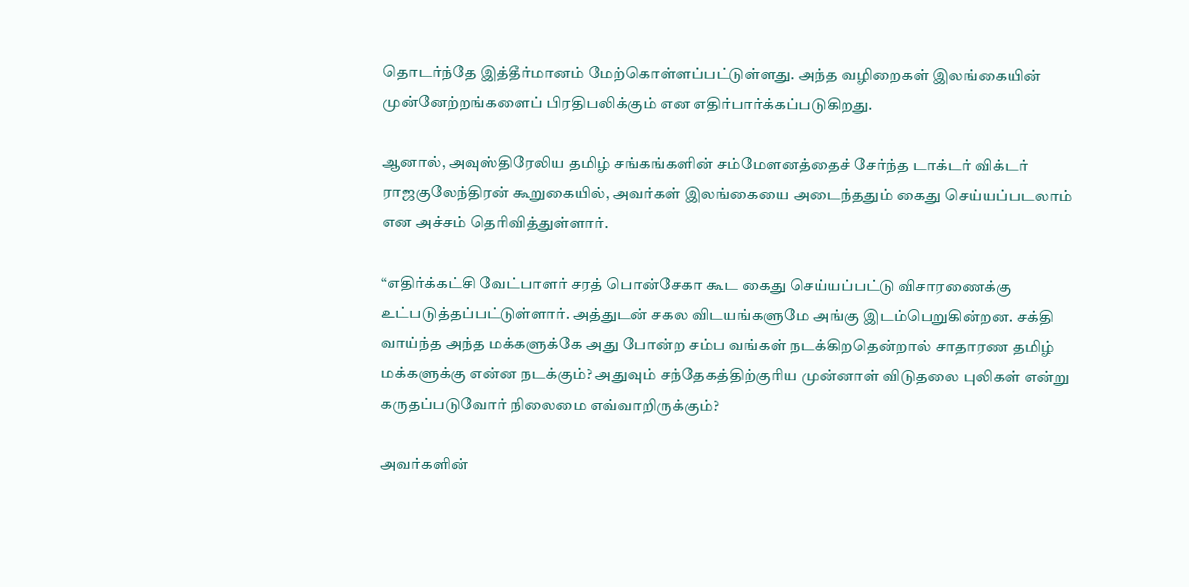தொடர்ந்தே இத்தீர்மானம் மேற்கொள்ளப்பட்டுள்ளது. அந்த வழிறைகள் இலங்கையின் முன்னேற்றங்களைப் பிரதிபலிக்கும் என எதிர்பார்க்கப்படுகிறது.

ஆனால், அவுஸ்திரேலிய தமிழ் சங்கங்களின் சம்மேளனத்தைச் சேர்ந்த டாக்டர் விக்டர் ராஜகுலேந்திரன் கூறுகையில், அவர்கள் இலங்கையை அடைந்ததும் கைது செய்யப்படலாம் என அச்சம் தெரிவித்துள்ளார்.

“எதிர்க்கட்சி வேட்பாளர் சரத் பொன்சேகா கூட கைது செய்யப்பட்டு விசாரணைக்கு உட்படுத்தப்பட்டுள்ளார். அத்துடன் சகல விடயங்களுமே அங்கு இடம்பெறுகின்றன. சக்தி வாய்ந்த அந்த மக்களுக்கே அது போன்ற சம்ப வங்கள் நடக்கிறதென்றால் சாதாரண தமிழ் மக்களுக்கு என்ன நடக்கும்? அதுவும் சந்தேகத்திற்குரிய முன்னாள் விடுதலை புலிகள் என்று கருதப்படுவோர் நிலைமை எவ்வாறிருக்கும்?

அவர்களின்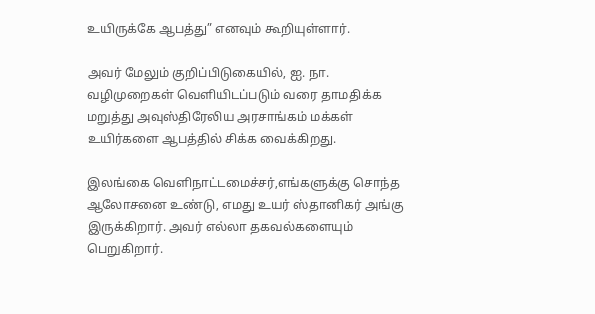உயிருக்கே ஆபத்து” எனவும் கூறியுள்ளார்.

அவர் மேலும் குறிப்பிடுகையில், ஐ. நா. வழிமுறைகள் வெளியிடப்படும் வரை தாமதிக்க மறுத்து அவுஸ்திரேலிய அரசாங்கம் மக்கள் உயிர்களை ஆபத்தில் சிக்க வைக்கிறது.

இலங்கை வெளிநாட்டமைச்சர்,எங்களுக்கு சொந்த ஆலோசனை உண்டு, எமது உயர் ஸ்தானிகர் அங்கு இருக்கிறார். அவர் எல்லா தகவல்களையும் பெறுகிறார்.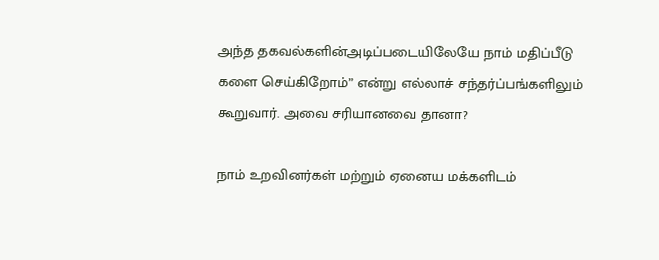அந்த தகவல்களின்அடிப்படையிலேயே நாம் மதிப்பீடு களை செய்கிறோம்” என்று எல்லாச் சந்தர்ப்பங்களிலும் கூறுவார். அவை சரியானவை தானா?

நாம் உறவினர்கள் மற்றும் ஏனைய மக்களிடம்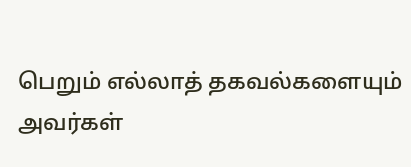பெறும் எல்லாத் தகவல்களையும் அவர்கள்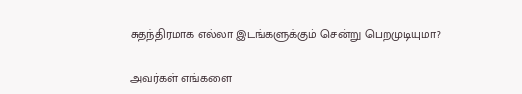சுதந்திரமாக எல்லா இடங்களுக்கும் சென்று பெறமுடியுமா?

அவர்கள் எங்களை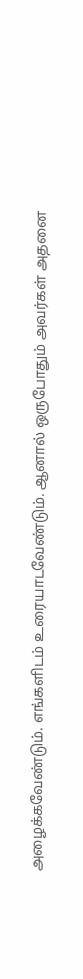அழைக்கவேண்டும். எங்களிடம் உரையாடவேண்டும். ஆனால் ஒருபோதும் அவர்கள் அதனை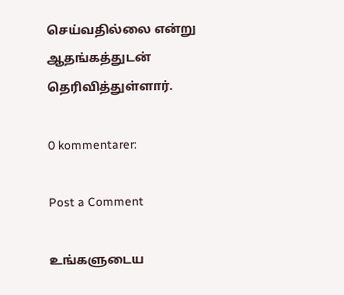செய்வதில்லை என்று ஆதங்கத்துடன் தெரிவித்துள்ளார்.

0 kommentarer:

Post a Comment

உங்களுடைய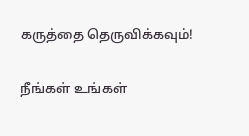கருத்தை தெருவிக்கவும்!

நீங்கள் உங்கள்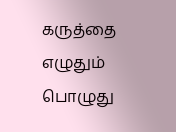கருத்தை எழுதும் பொழுது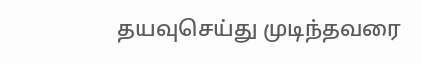தயவுசெய்து முடிந்தவரை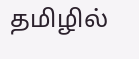தமிழில்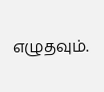எழுதவும்.